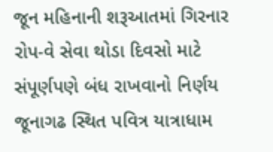જૂન મહિનાની શરૂઆતમાં ગિરનાર રોપ-વે સેવા થોડા દિવસો માટે સંપૂર્ણપણે બંધ રાખવાનો નિર્ણય
જૂનાગઢ સ્થિત પવિત્ર યાત્રાધામ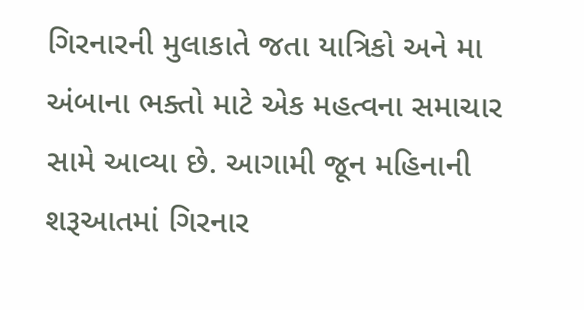ગિરનારની મુલાકાતે જતા યાત્રિકો અને મા અંબાના ભક્તો માટે એક મહત્વના સમાચાર સામે આવ્યા છે. આગામી જૂન મહિનાની શરૂઆતમાં ગિરનાર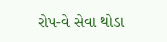રોપ-વે સેવા થોડા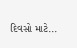દિવસો માટે...